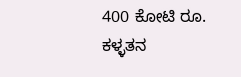400 ಕೋಟಿ ರೂ. ಕಳ್ಳತನ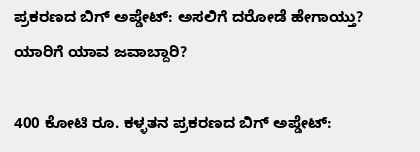ಪ್ರಕರಣದ ಬಿಗ್ ಅಪ್ಡೇಟ್: ಅಸಲಿಗೆ ದರೋಡೆ ಹೇಗಾಯ್ತು? ಯಾರಿಗೆ ಯಾವ ಜವಾಬ್ದಾರಿ?

400 ಕೋಟಿ ರೂ. ಕಳ್ಳತನ ಪ್ರಕರಣದ ಬಿಗ್ ಅಪ್ಡೇಟ್: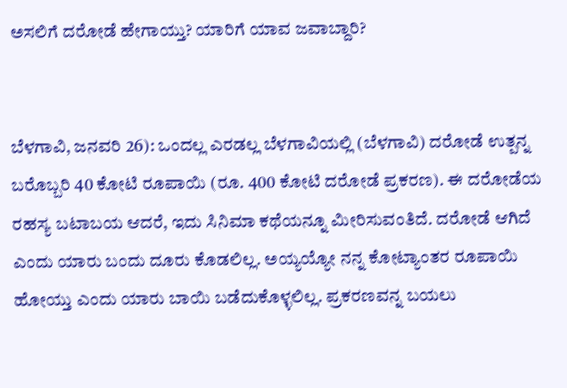ಅಸಲಿಗೆ ದರೋಡೆ ಹೇಗಾಯ್ತು? ಯಾರಿಗೆ ಯಾವ ಜವಾಬ್ದಾರಿ?


ಬೆಳಗಾವಿ, ಜನವರಿ 26): ಒಂದಲ್ಲ ಎರಡಲ್ಲ ಬೆಳಗಾವಿಯಲ್ಲಿ (ಬೆಳಗಾವಿ) ದರೋಡೆ ಉತ್ಪನ್ನ ಬರೊಬ್ಬರಿ 40 ಕೋಟಿ ರೂಪಾಯಿ (ರೂ. 400 ಕೋಟಿ ದರೋಡೆ ಪ್ರಕರಣ). ಈ ದರೋಡೆಯ ರಹಸ್ಯ ಬಟಾಬಯ ಆದರೆ, ಇದು ಸಿನಿಮಾ ಕಥೆಯನ್ನೂ ಮೀರಿಸುವಂತಿದೆ. ದರೋಡೆ ಆಗಿದೆ ಎಂದು ಯಾರು ಬಂದು ದೂರು ಕೊಡಲಿಲ್ಲ. ಅಯ್ಯಯ್ಯೋ ನನ್ನ ಕೋಟ್ಯಾಂತರ ರೂಪಾಯಿ ಹೋಯ್ತು ಎಂದು ಯಾರು ಬಾಯಿ ಬಡೆದುಕೊಳ್ಳಲಿಲ್ಲ. ಪ್ರಕರಣವನ್ನ ಬಯಲು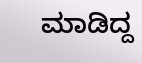ಮಾಡಿದ್ದ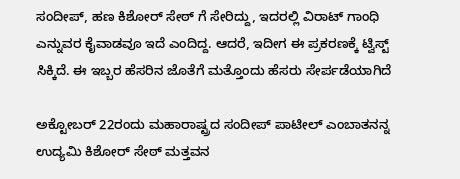ಸಂದೀಪ್, ಹಣ ಕಿಶೋರ್ ಸೇಠ್ ಗೆ ಸೇರಿದ್ದು, ಇದರಲ್ಲಿ ವಿರಾಟ್ ಗಾಂಧಿ ಎನ್ನುವರ ಕೈವಾಡವೂ ಇದೆ ಎಂದಿದ್ದ. ಆದರೆ, ಇದೀಗ ಈ ಪ್ರಕರಣಕ್ಕೆ ಟ್ವಿಸ್ಟ್ ಸಿಕ್ಕಿದೆ. ಈ ಇಬ್ಬರ ಹೆಸರಿನ ಜೊತೆಗೆ ಮತ್ತೊಂದು ಹೆಸರು ಸೇರ್ಪಡೆಯಾಗಿದೆ

ಅಕ್ಟೋಬರ್ 22ರಂದು ಮಹಾರಾಷ್ಟ್ರದ ಸಂದೀಪ್ ಪಾಟೀಲ್ ಎಂಬಾತನನ್ನ ಉದ್ಯಮಿ ಕಿಶೋರ್ ಸೇಠ್ ಮತ್ತವನ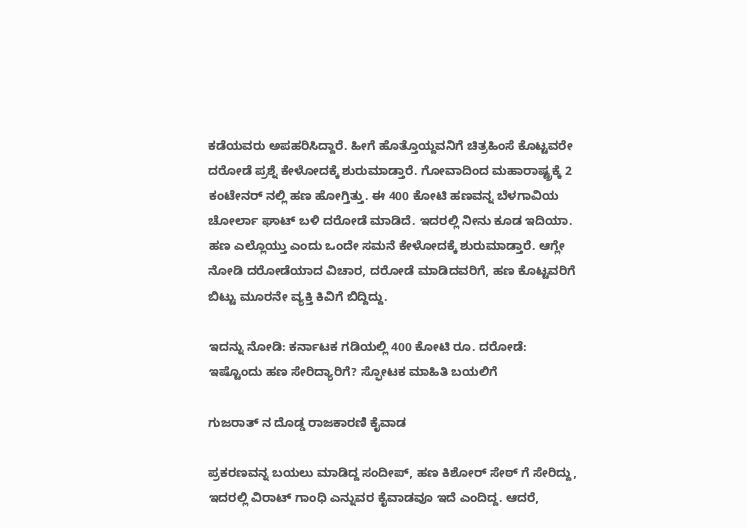ಕಡೆಯವರು ಅಪಹರಿಸಿದ್ದಾರೆ. ಹೀಗೆ ಹೊತ್ತೊಯ್ದವನಿಗೆ ಚಿತ್ರಹಿಂಸೆ ಕೊಟ್ಟವರೇ ದರೋಡೆ ಪ್ರಶ್ನೆ ಕೇಳೋದಕ್ಕೆ ಶುರುಮಾಡ್ತಾರೆ. ಗೋವಾದಿಂದ ಮಹಾರಾಷ್ಟ್ರಕ್ಕೆ 2 ಕಂಟೇನರ್ ನಲ್ಲಿ ಹಣ ಹೋಗ್ತಿತ್ತು. ಈ 400 ಕೋಟಿ ಹಣವನ್ನ ಬೆಳಗಾವಿಯ ಚೋರ್ಲಾ ಘಾಟ್ ಬಳಿ ದರೋಡೆ ಮಾಡಿದೆ. ಇದರಲ್ಲಿ ನೀನು ಕೂಡ ಇದಿಯಾ. ಹಣ ಎಲ್ಲೊಯ್ತು ಎಂದು ಒಂದೇ ಸಮನೆ ಕೇಳೋದಕ್ಕೆ ಶುರುಮಾಡ್ತಾರೆ. ಆಗ್ಲೇ ನೋಡಿ ದರೋಡೆಯಾದ ವಿಚಾರ, ದರೋಡೆ ಮಾಡಿದವರಿಗೆ, ಹಣ ಕೊಟ್ಟವರಿಗೆ ಬಿಟ್ಟು ಮೂರನೇ ವ್ಯಕ್ತಿ ಕಿವಿಗೆ ಬಿದ್ದಿದ್ದು.

ಇದನ್ನು ನೋಡಿ: ಕರ್ನಾಟಕ ಗಡಿಯಲ್ಲಿ 400 ಕೋಟಿ ರೂ. ದರೋಡೆ: ಇಷ್ಟೊಂದು ಹಣ ಸೇರಿದ್ಯಾರಿಗೆ? ಸ್ಫೋಟಕ ಮಾಹಿತಿ ಬಯಲಿಗೆ

ಗುಜರಾತ್ ನ ದೊಡ್ಡ ರಾಜಕಾರಣಿ ಕೈವಾಡ

ಪ್ರಕರಣವನ್ನ ಬಯಲು ಮಾಡಿದ್ದ ಸಂದೀಪ್, ಹಣ ಕಿಶೋರ್ ಸೇಠ್ ಗೆ ಸೇರಿದ್ದು, ಇದರಲ್ಲಿ ವಿರಾಟ್ ಗಾಂಧಿ ಎನ್ನುವರ ಕೈವಾಡವೂ ಇದೆ ಎಂದಿದ್ದ. ಆದರೆ,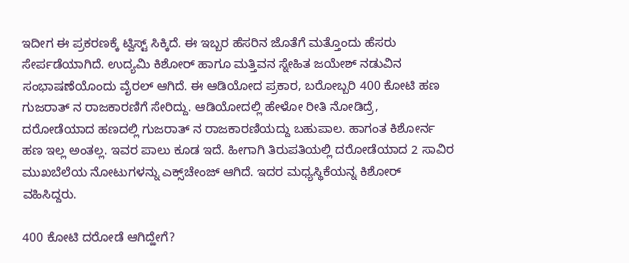ಇದೀಗ ಈ ಪ್ರಕರಣಕ್ಕೆ ಟ್ವಿಸ್ಟ್ ಸಿಕ್ಕಿದೆ. ಈ ಇಬ್ಬರ ಹೆಸರಿನ ಜೊತೆಗೆ ಮತ್ತೊಂದು ಹೆಸರು ಸೇರ್ಪಡೆಯಾಗಿದೆ. ಉದ್ಯಮಿ ಕಿಶೋರ್ ಹಾಗೂ ಮತ್ತಿವನ ಸ್ನೇಹಿತ ಜಯೇಶ್ ನಡುವಿನ ಸಂಭಾಷಣೆಯೊಂದು ವೈರಲ್ ಆಗಿದೆ. ಈ ಆಡಿಯೋದ ಪ್ರಕಾರ, ಬರೋಬ್ಬರಿ 400 ಕೋಟಿ ಹಣ ಗುಜರಾತ್ ನ ರಾಜಕಾರಣಿಗೆ ಸೇರಿದ್ದು. ಆಡಿಯೋದಲ್ಲಿ ಹೇಳೋ ರೀತಿ ನೋಡಿದ್ರೆ, ದರೋಡೆಯಾದ ಹಣದಲ್ಲಿ ಗುಜರಾತ್ ನ ರಾಜಕಾರಣಿಯದ್ದು ಬಹುಪಾಲ. ಹಾಗಂತ ಕಿಶೋರ್ನ ಹಣ ಇಲ್ಲ ಅಂತಲ್ಲ. ಇವರ ಪಾಲು ಕೂಡ ಇದೆ. ಹೀಗಾಗಿ ತಿರುಪತಿಯಲ್ಲಿ ದರೋಡೆಯಾದ 2 ಸಾವಿರ ಮುಖಬೆಲೆಯ ನೋಟುಗಳನ್ನು ಎಕ್ಸ್‌ಚೇಂಜ್ ಆಗಿದೆ. ಇದರ ಮಧ್ಯಸ್ಥಿಕೆಯನ್ನ ಕಿಶೋರ್ ವಹಿಸಿದ್ದರು.

400 ಕೋಟಿ ದರೋಡೆ ಆಗಿದ್ಹೇಗೆ?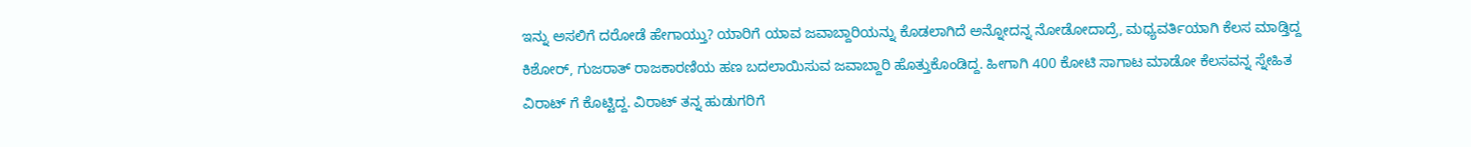ಇನ್ನು ಅಸಲಿಗೆ ದರೋಡೆ ಹೇಗಾಯ್ತು? ಯಾರಿಗೆ ಯಾವ ಜವಾಬ್ದಾರಿಯನ್ನು ಕೊಡಲಾಗಿದೆ ಅನ್ನೋದನ್ನ ನೋಡೋದಾದ್ರೆ, ಮಧ್ಯವರ್ತಿಯಾಗಿ ಕೆಲಸ ಮಾಡ್ತಿದ್ದ ಕಿಶೋರ್, ಗುಜರಾತ್ ರಾಜಕಾರಣಿಯ ಹಣ ಬದಲಾಯಿಸುವ ಜವಾಬ್ದಾರಿ ಹೊತ್ತುಕೊಂಡಿದ್ದ. ಹೀಗಾಗಿ 400 ಕೋಟಿ ಸಾಗಾಟ ಮಾಡೋ ಕೆಲಸವನ್ನ ಸ್ನೇಹಿತ ವಿರಾಟ್ ಗೆ ಕೊಟ್ಟಿದ್ದ. ವಿರಾಟ್ ತನ್ನ ಹುಡುಗರಿಗೆ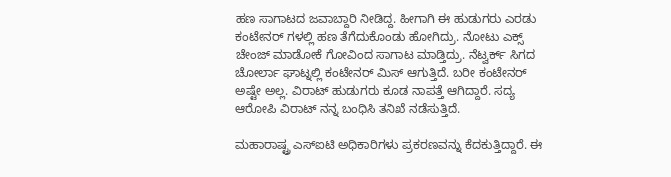ಹಣ ಸಾಗಾಟದ ಜವಾಬ್ದಾರಿ ನೀಡಿದ್ದ. ಹೀಗಾಗಿ ಈ ಹುಡುಗರು ಎರಡು ಕಂಟೇನರ್ ಗಳಲ್ಲಿ ಹಣ ತೆಗೆದುಕೊಂಡು ಹೋಗಿದ್ರು. ನೋಟು ಎಕ್ಸ್ ಚೇಂಜ್ ಮಾಡೋಕೆ ಗೋವಿಂದ ಸಾಗಾಟ ಮಾಡ್ತಿದ್ರು. ನೆಟ್ವರ್ಕ್ ಸಿಗದ ಚೋರ್ಲಾ ಘಾಟ್ನಲ್ಲಿ ಕಂಟೇನರ್ ಮಿಸ್ ಆಗುತ್ತಿದೆ. ಬರೀ ಕಂಟೇನರ್ ಅಷ್ಟೇ ಅಲ್ಲ. ವಿರಾಟ್ ಹುಡುಗರು ಕೂಡ ನಾಪತ್ತೆ ಆಗಿದ್ದಾರೆ. ಸದ್ಯ ಆರೋಪಿ ವಿರಾಟ್ ನನ್ನ ಬಂಧಿಸಿ ತನಿಖೆ ನಡೆಸುತ್ತಿದೆ.

ಮಹಾರಾಷ್ಟ್ರ ಎಸ್‌ಐಟಿ ಅಧಿಕಾರಿಗಳು ಪ್ರಕರಣವನ್ನು ಕೆದಕುತ್ತಿದ್ದಾರೆ. ಈ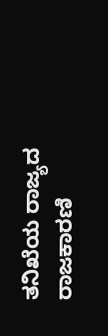ತನಿಖೆಯ ರಾಜ್ಯದ ರಾಜಕಾರಣಿ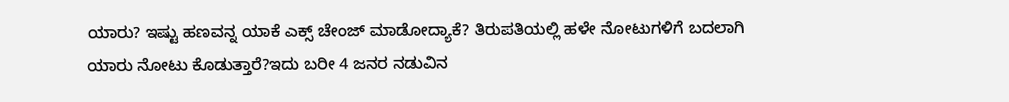ಯಾರು? ಇಷ್ಟು ಹಣವನ್ನ ಯಾಕೆ ಎಕ್ಸ್ ಚೇಂಜ್ ಮಾಡೋದ್ಯಾಕೆ? ತಿರುಪತಿಯಲ್ಲಿ ಹಳೇ ನೋಟುಗಳಿಗೆ ಬದಲಾಗಿ ಯಾರು ನೋಟು ಕೊಡುತ್ತಾರೆ?ಇದು ಬರೀ 4 ಜನರ ನಡುವಿನ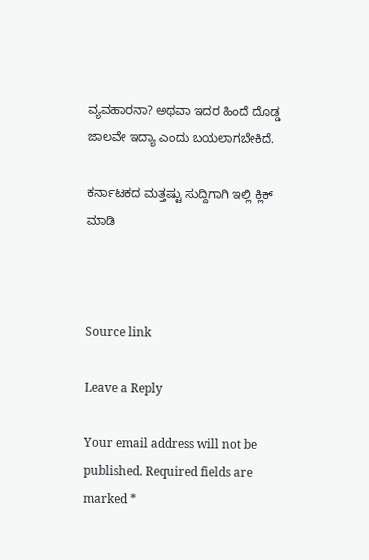ವ್ಯವಹಾರನಾ? ಅಥವಾ ಇದರ ಹಿಂದೆ ದೊಡ್ಡ ಜಾಲವೇ ಇದ್ಯಾ ಎಂದು ಬಯಲಾಗಬೇಕಿದೆ.

ಕರ್ನಾಟಕದ ಮತ್ತಷ್ಟು ಸುದ್ದಿಗಾಗಿ ಇಲ್ಲಿ ಕ್ಲಿಕ್ ಮಾಡಿ



Source link

Leave a Reply

Your email address will not be published. Required fields are marked *